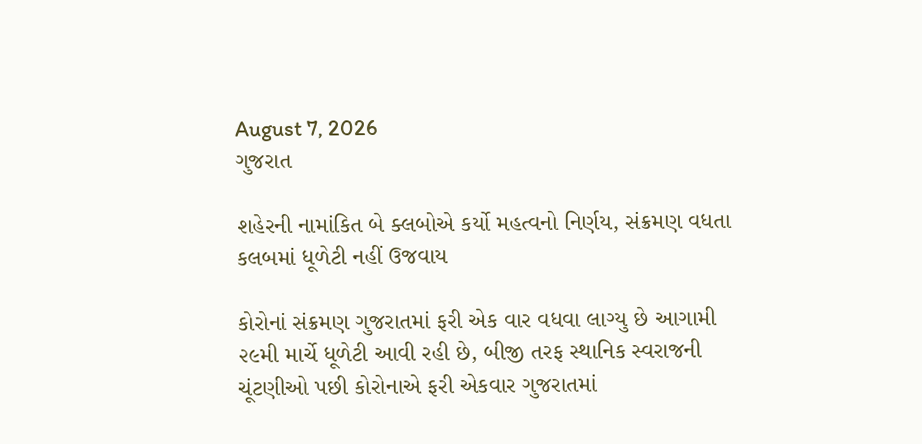August 7, 2026
ગુજરાત

શહેરની નામાંકિત બે ક્લબોએ કર્યો મહત્વનો નિર્ણય, સંક્રમણ વધતા કલબમાં ધૂળેટી નહીં ઉજવાય

કોરોનાં સંક્રમણ ગુજરાતમાં ફરી એક વાર વધવા લાગ્યુ છે આગામી ૨૯મી માર્ચે ધૂળેટી આવી રહી છે, બીજી તરફ સ્થાનિક સ્વરાજની ચૂંટણીઓ પછી કોરોનાએ ફરી એકવાર ગુજરાતમાં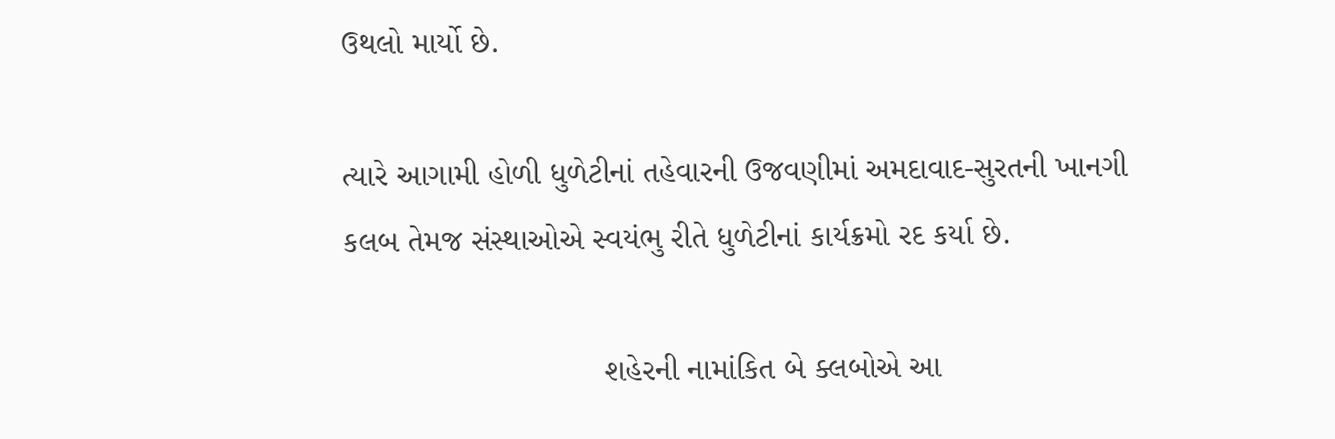ઉથલો માર્યો છે.

ત્યારે આગામી હોળી ધુળેટીનાં તહેવારની ઉજવણીમાં અમદાવાદ-સુરતની ખાનગી કલબ તેમજ સંસ્થાઓએ સ્વયંભુ રીતે ધુળેટીનાં કાર્યક્રમો રદ કર્યા છે.

                             શહેરની નામાંકિત બે ક્લબોએ આ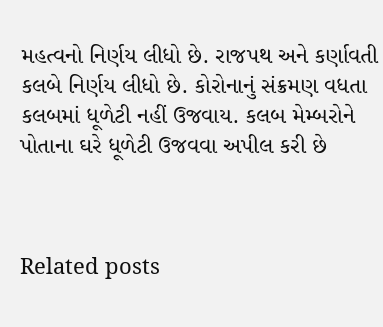મહત્વનો નિર્ણય લીધો છે. રાજપથ અને કર્ણાવતી કલબે નિર્ણય લીધો છે. કોરોનાનું સંક્રમણ વધતા કલબમાં ધૂળેટી નહીં ઉજવાય. કલબ મેમ્બરોને પોતાના ઘરે ધૂળેટી ઉજવવા અપીલ કરી છે



Related posts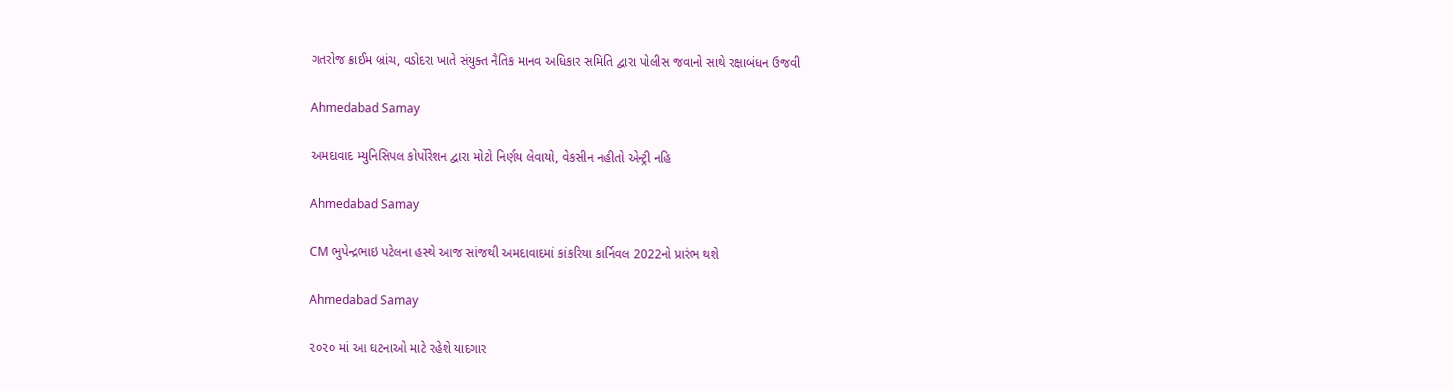ગતરોજ ક્રાઈમ બ્રાંચ, વડોદરા ખાતે સંયુક્ત નૈતિક માનવ અધિકાર સમિતિ દ્વારા પોલીસ જવાનો સાથે રક્ષાબંધન ઉજવી

Ahmedabad Samay

અમદાવાદ મ્યુનિસિપલ કોર્પોરેશન દ્વારા મોટો નિર્ણય લેવાયો, વેકસીન નહીતો એન્ટ્રી નહિ

Ahmedabad Samay

CM ભુપેન્દ્રભાઇ પટેલના હસ્થે આજ સાંજથી અમદાવાદમાં કાંકરિયા કાર્નિવલ 2022નો પ્રારંભ થશે

Ahmedabad Samay

૨૦૨૦ માં આ ઘટનાઓ માટે રહેશે યાદગાર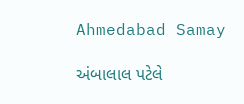Ahmedabad Samay

અંબાલાલ પટેલે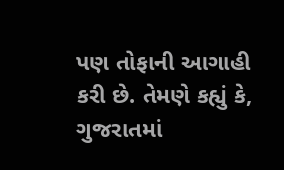પણ તોફાની આગાહી કરી છે. તેમણે કહ્યું કે, ગુજરાતમાં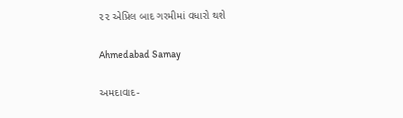૨૨ એપ્રિલ બાદ ગરમીમાં વધારો થશે

Ahmedabad Samay

અમદાવાદ-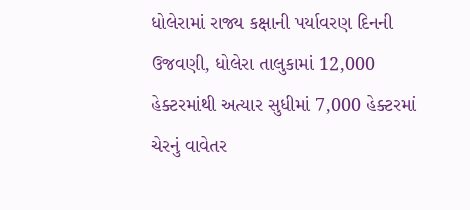ધોલેરામાં રાજ્ય કક્ષાની પર્યાવરણ દિનની ઉજવણી, ધોલેરા તાલુકામાં 12,000 હેક્ટરમાંથી અત્યાર સુધીમાં 7,000 હેક્ટરમાં ચેરનું વાવેતર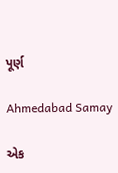પૂર્ણ

Ahmedabad Samay

એક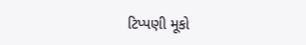ટિપ્પણી મૂકો